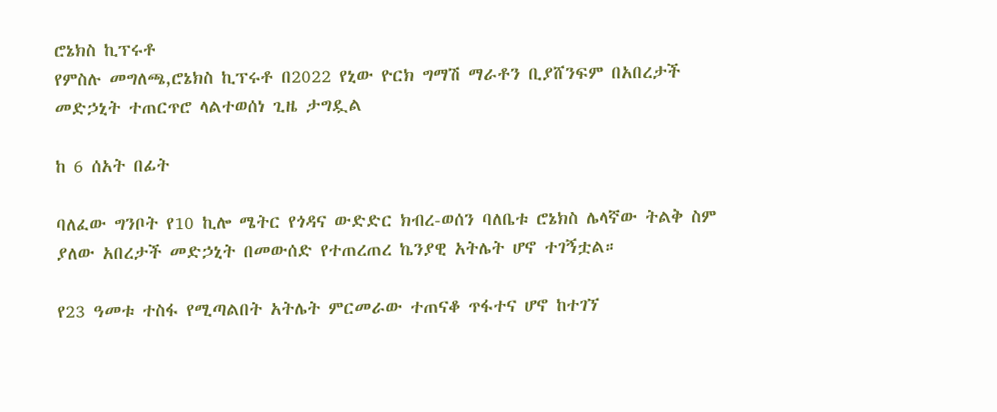ሮኔክስ ኪፕሩቶ
የምስሉ መግለጫ,ሮኔክስ ኪፕሩቶ በ2022 የኒው ዮርክ ግማሽ ማራቶን ቢያሸንፍም በአበረታች መድኃኒት ተጠርጥሮ ላልተወሰነ ጊዜ ታግዷል

ከ 6 ሰአት በፊት

ባለፈው ግንቦት የ10 ኪሎ ሜትር የጎዳና ውድድር ክብረ-ወሰን ባለቤቱ ሮኔክስ ሌላኛው ትልቅ ስም ያለው አበረታች መድኃኒት በመውሰድ የተጠረጠረ ኬንያዊ አትሌት ሆኖ ተገኝቷል።

የ23 ዓመቱ ተስፋ የሚጣልበት አትሌት ምርመራው ተጠናቆ ጥፋተና ሆኖ ከተገኘ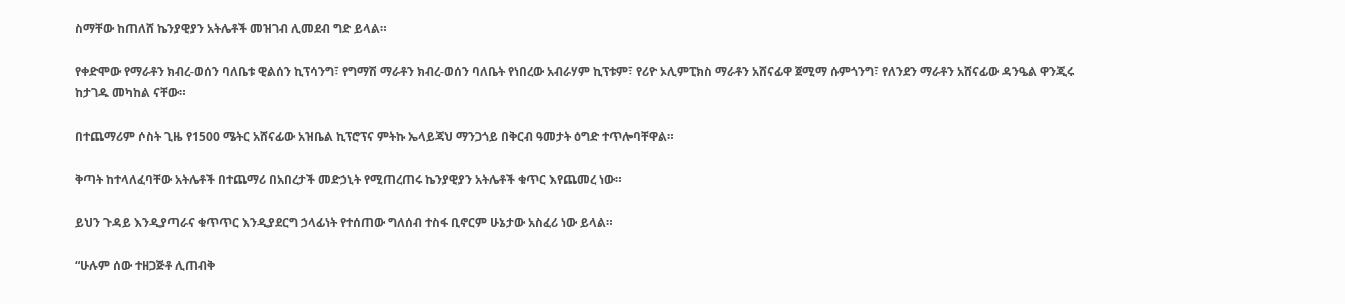ስማቸው ከጠለሸ ኬንያዊያን አትሌቶች መዝገብ ሊመደብ ግድ ይላል።

የቀድሞው የማራቶን ክብረ-ወሰን ባለቤቱ ዊልሰን ኪፕሳንግ፣ የግማሽ ማራቶን ክብረ-ወሰን ባለቤት የነበረው አብራሃም ኪፕቱም፣ የሪዮ ኦሊምፒክስ ማራቶን አሸናፊዋ ጀሚማ ሱምጎንግ፣ የለንደን ማራቶን አሸናፊው ዳንዔል ዋንጂሩ ከታገዱ መካከል ናቸው።

በተጨማሪም ሶስት ጊዜ የ1500 ሜትር አሸናፊው አዝቤል ኪፕሮፕና ምትኩ ኤላይጃህ ማንጋጎይ በቅርብ ዓመታት ዕግድ ተጥሎባቸዋል።

ቅጣት ከተላለፈባቸው አትሌቶች በተጨማሪ በአበረታች መድኃኒት የሚጠረጠሩ ኬንያዊያን አትሌቶች ቁጥር እየጨመረ ነው።

ይህን ጉዳይ እንዲያጣራና ቁጥጥር እንዲያደርግ ኃላፊነት የተሰጠው ግለሰብ ተስፋ ቢኖርም ሁኔታው አስፈሪ ነው ይላል።

“ሁሉም ሰው ተዘጋጅቶ ሊጠብቅ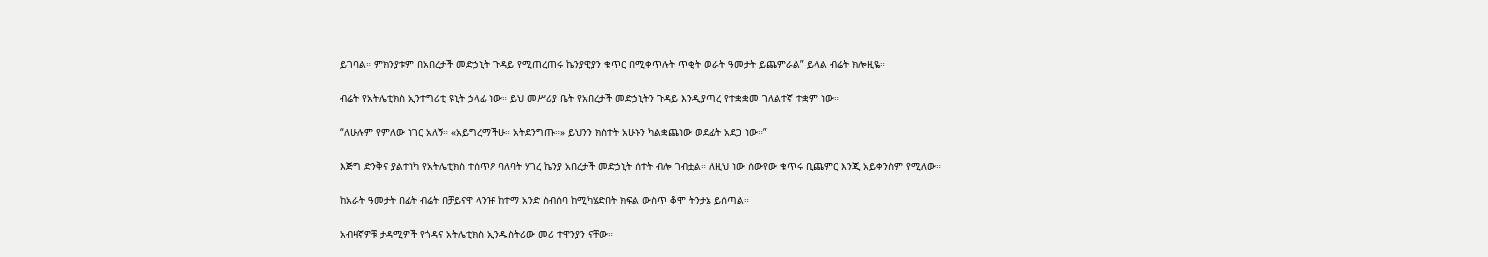ይገባል። ምክንያቱም በአበረታች መድኃኒት ጉዳይ የሚጠረጠሩ ኬንያዊያን ቁጥር በሚቀጥሉት ጥቂት ወራት ዓመታት ይጨምራል” ይላል ብሬት ክሎዚዬ።

ብሬት የአትሌቲክስ ኢንተግሪቲ ዩኒት ኃላፊ ነው። ይህ መሥሪያ ቤት የአበረታች መድኃኒትን ጉዳይ እንዲያጣረ የተቋቋመ ገለልተኛ ተቋም ነው።

“ለሁሉም የምለው ነገር አለኝ። «አይግረማችሁ። አትደንግጡ።» ይህንን ክስተት አሁኑን ካልቋጨነው ወደፊት አደጋ ነው።”

እጅግ ድንቅና ያልተነካ የአትሌቲክስ ተሰጥዖ ባለባት ሃገረ ኬንያ አበረታች መድኃኒት ሰተት ብሎ ገብቷል። ለዚህ ነው ሰውየው ቁጥሩ ቢጨምር እንጂ አይቀንስም የሚለው።

ከአራት ዓመታት በፊት ብሬት በቻይናዋ ላንዡ ከተማ አንድ ስብሰባ ከሚካሄድበት ክፍል ውስጥ ቆሞ ትንታኔ ይሰጣል።

አብዛኛዎቹ ታዳሚዎች የጎዳና አትሌቲክስ ኢንዱስትሪው መሪ ተዋንያን ናቸው።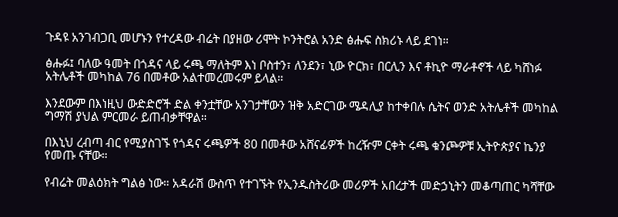ጉዳዩ አንገብጋቢ መሆኑን የተረዳው ብሬት በያዘው ሪሞት ኮንትሮል አንድ ፅሑፍ ስክሪኑ ላይ ደገነ።

ፅሑፉ፤ ባለው ዓመት በጎዳና ላይ ሩጫ ማለትም እነ ቦስተን፣ ለንደን፣ ኒው ዮርክ፣ በርሊን እና ቶኪዮ ማራቶኖች ላይ ካሸነፉ አትሌቶች መካከል 76 በመቶው አልተመረመሩም ይላል።

እንደውም በእነዚህ ውድድሮች ድል ቀንቷቸው አንገታቸውን ዝቅ አድርገው ሜዳሊያ ከተቀበሉ ሴትና ወንድ አትሌቶች መካከል ግማሽ ያህል ምርመራ ይጠብቃቸዋል።

በእኒህ ረብጣ ብር የሚያስገኙ የጎዳና ሩጫዎች 80 በመቶው አሸናፊዎች ከረዥም ርቀት ሩጫ ቁንጮዎቹ ኢትዮጵያና ኬንያ የመጡ ናቸው።

የብሬት መልዕክት ግልፅ ነው። አዳራሽ ውስጥ የተገኙት የኢንዱስትሪው መሪዎች አበረታች መድኃኒትን መቆጣጠር ካሻቸው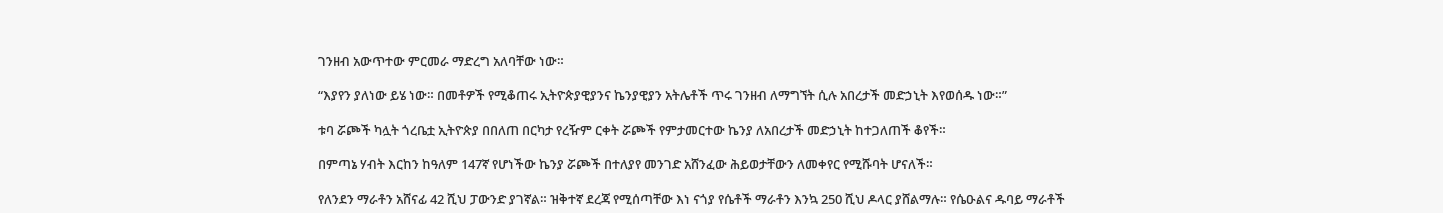ገንዘብ አውጥተው ምርመራ ማድረግ አለባቸው ነው።

“እያየን ያለነው ይሄ ነው። በመቶዎች የሚቆጠሩ ኢትዮጵያዊያንና ኬንያዊያን አትሌቶች ጥሩ ገንዘብ ለማግኘት ሲሉ አበረታች መድኃኒት እየወሰዱ ነው።”

ቱባ ሯጮች ካሏት ጎረቤቷ ኢትዮጵያ በበለጠ በርካታ የረዥም ርቀት ሯጮች የምታመርተው ኬንያ ለአበረታች መድኃኒት ከተጋለጠች ቆየች።

በምጣኔ ሃብት እርከን ከዓለም 147ኛ የሆነችው ኬንያ ሯጮች በተለያየ መንገድ አሸንፈው ሕይወታቸውን ለመቀየር የሚሹባት ሆናለች።

የለንደን ማራቶን አሸናፊ 42 ሺህ ፓውንድ ያገኛል። ዝቅተኛ ደረጃ የሚሰጣቸው እነ ናጎያ የሴቶች ማራቶን እንኳ 250 ሺህ ዶላር ያሸልማሉ። የሴዑልና ዱባይ ማራቶች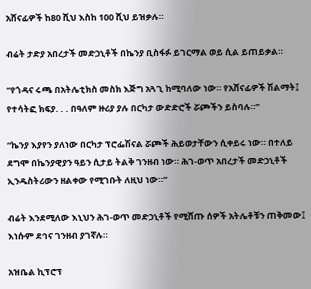አሸናፊዎች ከ80 ሺህ እስከ 100 ሺህ ይዝቃሉ።

ብሬት ታድያ አበረታች መድኃኒቶች በኬንያ ቢስፋፉ ይገርማል ወይ ሲል ይጠይቃል።

“የጎዳና ሩጫ በአትሌቲክስ መስክ እጅግ አጓጊ ከሚባለው ነው። የአሸናፊዎች ሽልማት፤ የተሳትፎ ክፍያ. . . በዓለም ዙሪያ ያሉ በርካታ ውድድሮች ሯጮችን ይስባሉ።”

“ኬንያ እያየን ያለነው በርካታ ፕሮፌሽናል ሯጮች ሕይወታቸውን ሲቀይሩ ነው። በተለይ ደግሞ በኬንያዊያን ዓይን ሲታይ ትልቅ ገንዘብ ነው። ሕገ-ወጥ አበረታች መድኃኒቶች ኢንዱስትሪውን ዘልቀው የሚገቡት ለዚህ ነው።”

ብሬት እንደሚለው እኒህን ሕገ-ወጥ መድኃኒቶች የሚሸጡ ሰዎች አትሌቶቹን ጠቅመው፤ እነሱም ደኅና ገንዘብ ያገኛሉ።

አዝቤል ኪፕሮፕ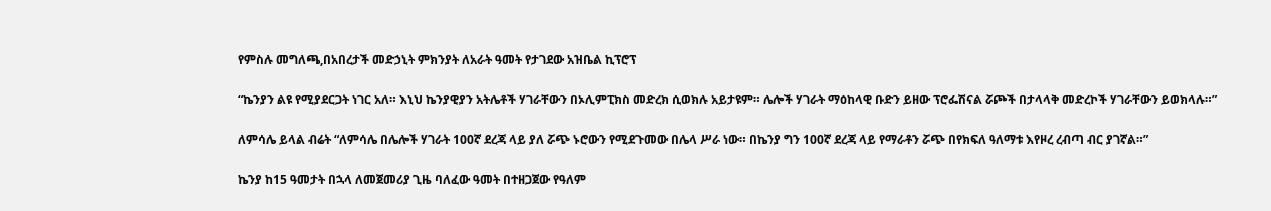የምስሉ መግለጫ,በአበረታች መድኃኒት ምክንያት ለአራት ዓመት የታገደው አዝቤል ኪፕሮፕ

“ኬንያን ልዩ የሚያደርጋት ነገር አለ። እኒህ ኬንያዊያን አትሌቶች ሃገራቸውን በኦሊምፒክስ መድረክ ሲወክሉ አይታዩም። ሌሎች ሃገራት ማዕከላዊ ቡድን ይዘው ፕሮፌሽናል ሯጮች በታላላቅ መድረኮች ሃገራቸውን ይወክላሉ።”

ለምሳሌ ይላል ብሬት “ለምሳሌ በሌሎች ሃገራት 100ኛ ደረጃ ላይ ያለ ሯጭ ኑሮውን የሚደጉመው በሌላ ሥራ ነው። በኬንያ ግን 100ኛ ደረጃ ላይ የማራቶን ሯጭ በየክፍለ ዓለማቱ እየዞረ ረብጣ ብር ያገኛል።”

ኬንያ ከ15 ዓመታት በኋላ ለመጀመሪያ ጊዜ ባለፈው ዓመት በተዘጋጀው የዓለም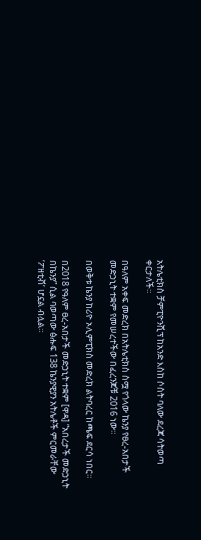አትሌቲክስ ቻምፒዮንሺፕ ከአንድ እስከ ሶስት ባለው ደረጃ ሳትወጣ ቀርታለች።

በዓለም አቀፍ መድረክ በአትሌቲክስ ስሟ የጎላው ኬንያ የፀረ-አበታች መድኃኒት ተቋም የመሠረተችው በፈረንጆቹ 2016 ነው።

በወቅቱ ኬንያ ከሪዮ ኦሊምፒክስ መድረክ ልትባረር ከጫፍ ደርሳ ነበር።

በ2018 የዓለም ፀረ-አበታች መድኃኒት ተቋም [ዋዳ] “አበረታች መድኃኒት በኬንያ” ሲል ባወጣው ፅሑፍ 138 ኬንያዊያን አትሌቶች ምርመራቸው ‘ፖዘቲቭ’ ሆኗል ብሏል።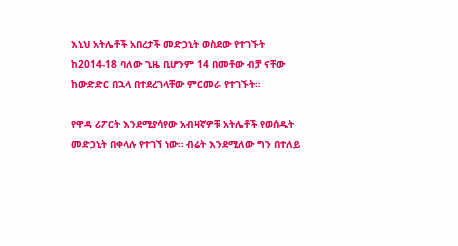እኒህ አትሌቶች አበረታች መድኃኒት ወስደው የተገኙት ከ2014-18 ባለው ጊዜ ቢሆንም 14 በመቶው ብቻ ናቸው ከውድድር በኋላ በተደረገላቸው ምርመራ የተገኙት።

የዋዳ ሪፖርት እንደሚያሳየው አብዛኛዎቹ አትሌቶች የወሰዱት መድኃኒት በቀላሉ የተገኘ ነው። ብሬት እንደሚለው ግን በተለይ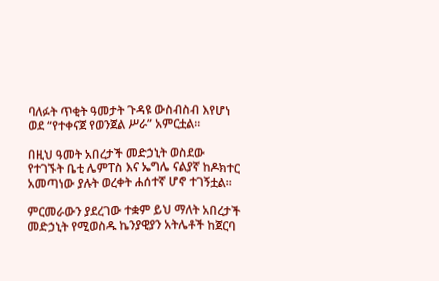ባለፉት ጥቂት ዓመታት ጉዳዩ ውስብስብ እየሆነ ወደ “የተቀናጀ የወንጀል ሥራ” አምርቷል።

በዚህ ዓመት አበረታች መድኃኒት ወስደው የተገኙት ቤቲ ሌምፐስ እና ኤግሌ ናልያኛ ከዶክተር አመጣነው ያሉት ወረቀት ሐሰተኛ ሆኖ ተገኝቷል።

ምርመራውን ያደረገው ተቋም ይህ ማለት አበረታች መድኃኒት የሚወስዱ ኬንያዊያን አትሌቶች ከጀርባ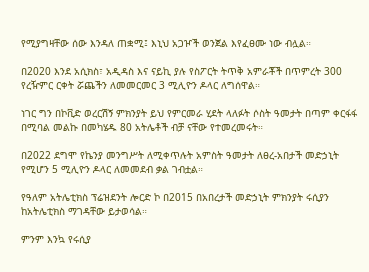የሚያግዛቸው ሰው እንዳለ ጠቋሚ፤ እኒህ አጋዦች ወንጀል እየፈፀሙ ነው ብሏል።

በ2020 እንደ አሲክስ፣ አዲዳስ እና ናይኪ ያሉ የስፖርት ትጥቅ አምራቾች በጥምረት 300 የረዥምር ርቀት ሯጨችን ለመመርመር 3 ሚሊዮን ዶላር ለግሰዋል።

ነገር ግን በኮቪድ ወረርሽኝ ምክንያት ይህ የምርመራ ሂደት ላለፉት ሶስት ዓመታት በጣም ቀርፋፋ በሚባል መልኩ በመካሄዱ 80 አትሌቶች ብቻ ናቸው የተመረመሩት።

በ2022 ደግሞ የኬንያ መንግሥት ለሚቀጥሉት አምስት ዓመታት ለፀረ-አበታች መድኃኒት የሚሆን 5 ሚሊዮን ዶላር ለመመደብ ቃል ገብቷል።

የዓለም አትሌቲክስ ፕሬዝደንት ሎርድ ኮ በ2015 በአበረታች መድኃኒት ምክንያት ሩሲያን ከአትሌቲክስ ማገዳቸው ይታወሳል።

ምንም እንኳ የሩሲያ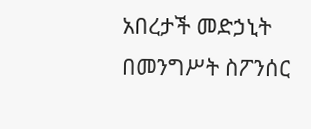አበረታች መድኃኒት በመንግሥት ስፖንሰር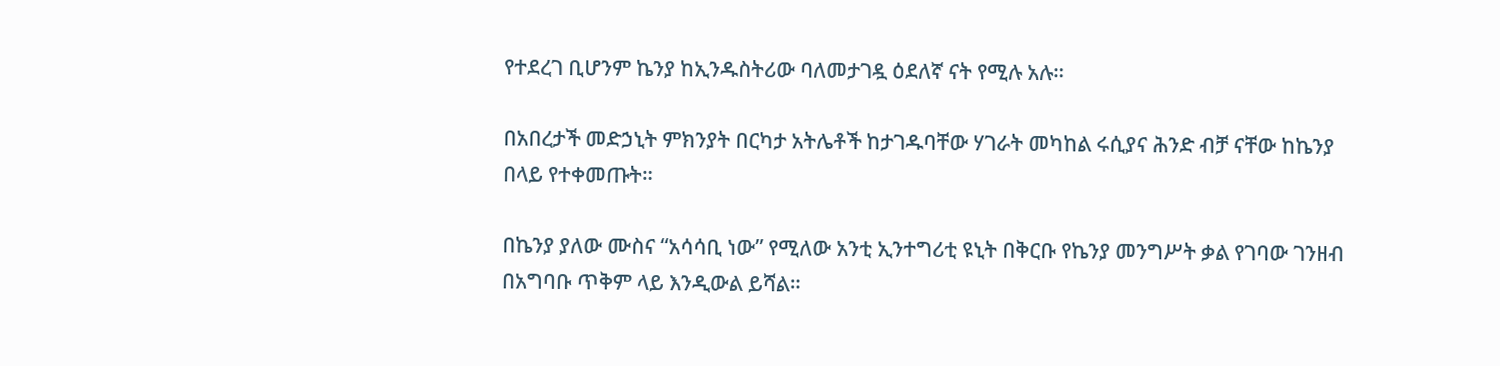የተደረገ ቢሆንም ኬንያ ከኢንዱስትሪው ባለመታገዷ ዕደለኛ ናት የሚሉ አሉ።

በአበረታች መድኃኒት ምክንያት በርካታ አትሌቶች ከታገዱባቸው ሃገራት መካከል ሩሲያና ሕንድ ብቻ ናቸው ከኬንያ በላይ የተቀመጡት።

በኬንያ ያለው ሙስና “አሳሳቢ ነው” የሚለው አንቲ ኢንተግሪቲ ዩኒት በቅርቡ የኬንያ መንግሥት ቃል የገባው ገንዘብ በአግባቡ ጥቅም ላይ እንዲውል ይሻል።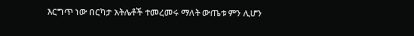እርግጥ ነው በርካታ አትሌቶች ተመረመሩ ማለት ውጤቱ ምን ሊሆን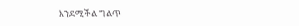እንደሚችል ግልጥ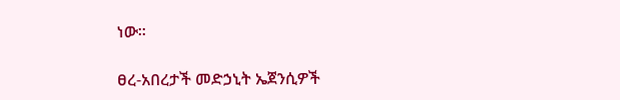ነው።

ፀረ-አበረታች መድኃኒት ኤጀንሲዎች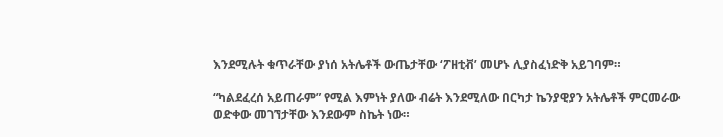እንደሚሉት ቁጥራቸው ያነሰ አትሌቶች ውጤታቸው ‘ፖዘቲቭ’ መሆኑ ሊያስፈነድቅ አይገባም።

“ካልደፈረሰ አይጠራም” የሚል እምነት ያለው ብሬት እንደሚለው በርካታ ኬንያዊያን አትሌቶች ምርመራው ወድቀው መገኘታቸው እንደውም ስኬት ነው።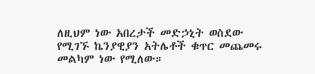ለዚህም ነው አበረታች መድኃኒት ወስደው የሚገኙ ኬንያዊያን አትሌቶች ቁጥር መጨመሩ መልካም ነው የሚለው።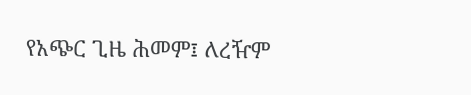የአጭር ጊዜ ሕመም፤ ለረዥም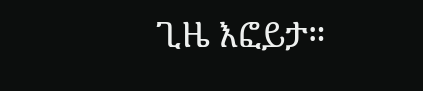ጊዜ እፎይታ።